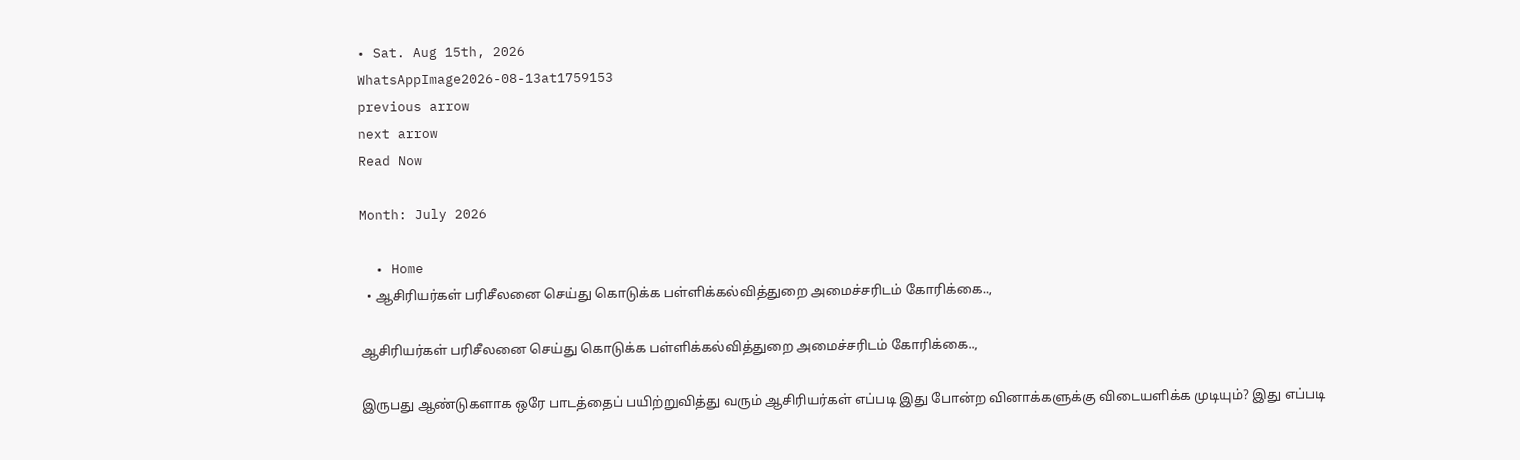• Sat. Aug 15th, 2026
WhatsAppImage2026-08-13at1759153
previous arrow
next arrow
Read Now

Month: July 2026

  • Home
  • ஆசிரியர்கள் பரிசீலனை செய்து கொடுக்க பள்ளிக்கல்வித்துறை அமைச்சரிடம் கோரிக்கை..,

ஆசிரியர்கள் பரிசீலனை செய்து கொடுக்க பள்ளிக்கல்வித்துறை அமைச்சரிடம் கோரிக்கை..,

இருபது ஆண்டுகளாக ஒரே பாடத்தைப் பயிற்றுவித்து வரும் ஆசிரியர்கள் எப்படி இது போன்ற வினாக்களுக்கு விடையளிக்க முடியும்? இது எப்படி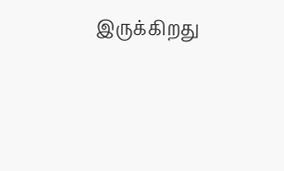இருக்கிறது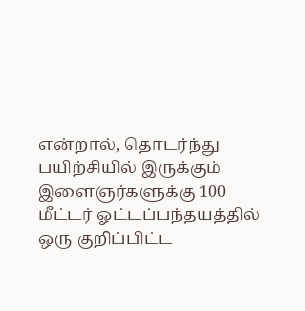என்றால், தொடர்ந்து பயிற்சியில் இருக்கும் இளைஞர்களுக்கு 100 மீட்டர் ஓட்டப்பந்தயத்தில் ஒரு குறிப்பிட்ட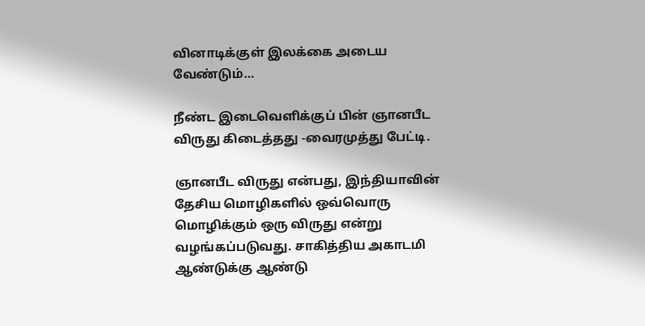வினாடிக்குள் இலக்கை அடைய வேண்டும்…

நீண்ட இடைவெளிக்குப் பின் ஞானபீட விருது கிடைத்தது -வைரமுத்து பேட்டி.

ஞானபீட விருது என்பது, இந்தியாவின் தேசிய மொழிகளில் ஒவ்வொரு மொழிக்கும் ஒரு விருது என்று வழங்கப்படுவது. சாகித்திய அகாடமி ஆண்டுக்கு ஆண்டு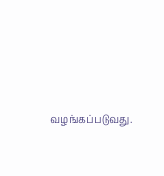வழங்கப்படுவது.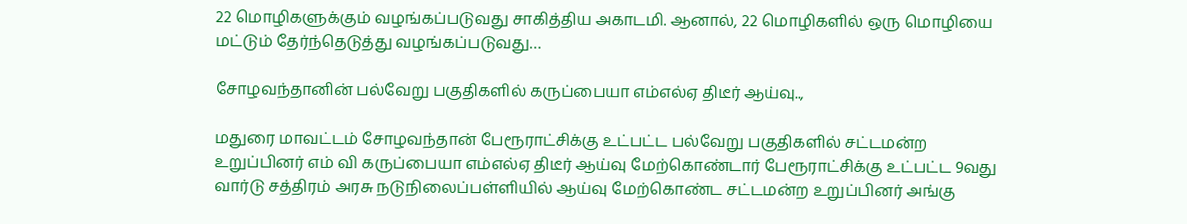22 மொழிகளுக்கும் வழங்கப்படுவது சாகித்திய அகாடமி. ஆனால், 22 மொழிகளில் ஒரு மொழியை மட்டும் தேர்ந்தெடுத்து வழங்கப்படுவது…

சோழவந்தானின் பல்வேறு பகுதிகளில் கருப்பையா எம்எல்ஏ திடீர் ஆய்வு..,

மதுரை மாவட்டம் சோழவந்தான் பேரூராட்சிக்கு உட்பட்ட பல்வேறு பகுதிகளில் சட்டமன்ற உறுப்பினர் எம் வி கருப்பையா எம்எல்ஏ திடீர் ஆய்வு மேற்கொண்டார் பேரூராட்சிக்கு உட்பட்ட 9வது வார்டு சத்திரம் அரசு நடுநிலைப்பள்ளியில் ஆய்வு மேற்கொண்ட சட்டமன்ற உறுப்பினர் அங்கு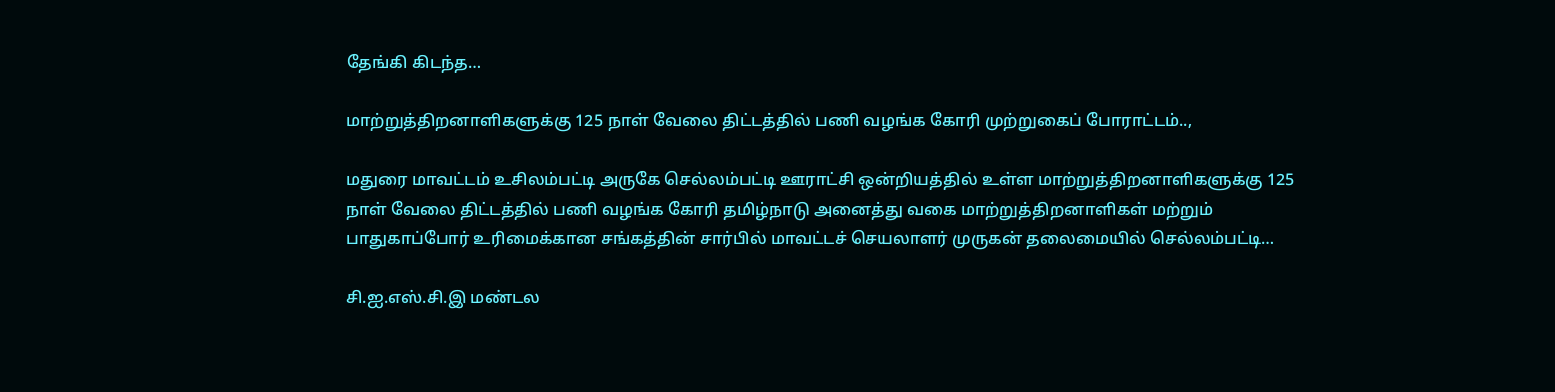தேங்கி கிடந்த…

மாற்றுத்திறனாளிகளுக்கு 125 நாள் வேலை திட்டத்தில் பணி வழங்க கோரி முற்றுகைப் போராட்டம்..,

மதுரை மாவட்டம் உசிலம்பட்டி அருகே செல்லம்பட்டி ஊராட்சி ஒன்றியத்தில் உள்ள மாற்றுத்திறனாளிகளுக்கு 125 நாள் வேலை திட்டத்தில் பணி வழங்க கோரி தமிழ்நாடு அனைத்து வகை மாற்றுத்திறனாளிகள் மற்றும் பாதுகாப்போர் உரிமைக்கான சங்கத்தின் சார்பில் மாவட்டச் செயலாளர் முருகன் தலைமையில் செல்லம்பட்டி…

சி.ஐ.எஸ்.சி.இ மண்டல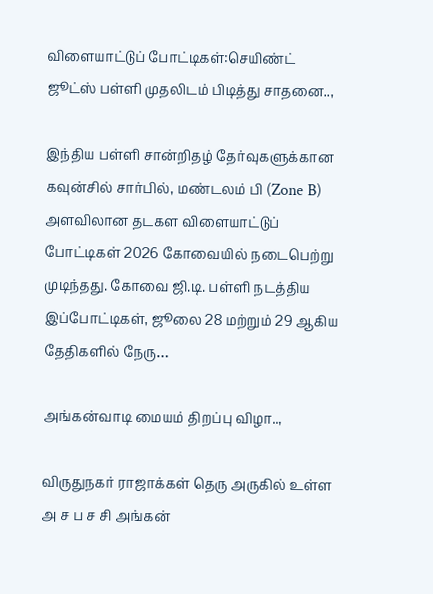விளையாட்டுப் போட்டிகள்:செயிண்ட் ஜூட்ஸ் பள்ளி முதலிடம் பிடித்து சாதனை..,

இந்திய பள்ளி சான்றிதழ் தேர்வுகளுக்கான கவுன்சில் சார்பில், மண்டலம் பி (Zone B) அளவிலான தடகள விளையாட்டுப் போட்டிகள் 2026 கோவையில் நடைபெற்று முடிந்தது. கோவை ஜி.டி. பள்ளி நடத்திய இப்போட்டிகள், ஜூலை 28 மற்றும் 29 ஆகிய தேதிகளில் நேரு…

அங்கன்வாடி மையம் திறப்பு விழா..,

விருதுநகர் ராஜாக்கள் தெரு அருகில் உள்ள அ ச ப ச சி அங்கன்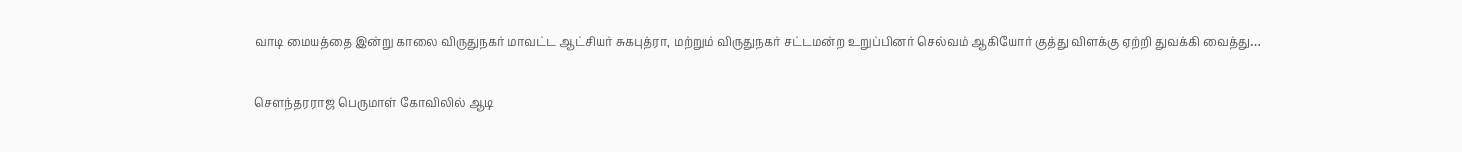வாடி மையத்தை இன்று காலை விருதுநகர் மாவட்ட ஆட்சியர் சுகபுத்ரா, மற்றும் விருதுநகர் சட்டமன்ற உறுப்பினர் செல்வம் ஆகியோர் குத்து விளக்கு ஏற்றி துவக்கி வைத்து…

சௌந்தரராஜ பெருமாள் கோவிலில் ஆடி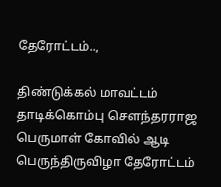தேரோட்டம்..,

திண்டுக்கல் மாவட்டம் தாடிக்கொம்பு சௌந்தரராஜ பெருமாள் கோவில் ஆடி பெருந்திருவிழா தேரோட்டம்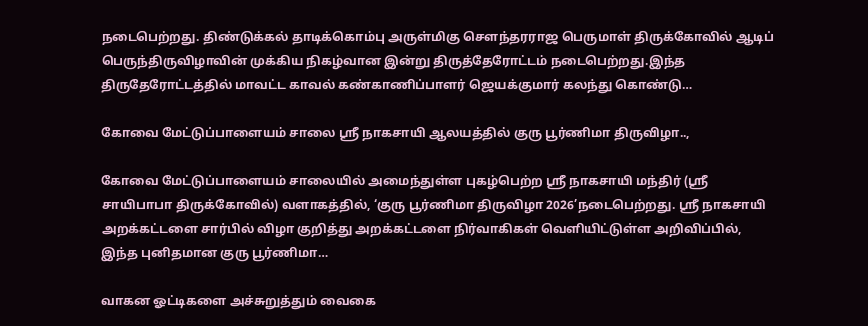நடைபெற்றது. திண்டுக்கல் தாடிக்கொம்பு அருள்மிகு சௌந்தரராஜ பெருமாள் திருக்கோவில் ஆடிப் பெருந்திருவிழாவின் முக்கிய நிகழ்வான இன்று திருத்தேரோட்டம் நடைபெற்றது.இந்த திருதேரோட்டத்தில் மாவட்ட காவல் கண்காணிப்பாளர் ஜெயக்குமார் கலந்து கொண்டு…

கோவை மேட்டுப்பாளையம் சாலை ஸ்ரீ நாகசாயி ஆலயத்தில் குரு பூர்ணிமா திருவிழா..,

கோவை மேட்டுப்பாளையம் சாலையில் அமைந்துள்ள புகழ்பெற்ற ஸ்ரீ நாகசாயி மந்திர் (ஸ்ரீ சாயிபாபா திருக்கோவில்) வளாகத்தில், ‘குரு பூர்ணிமா திருவிழா 2026’நடைபெற்றது. ஸ்ரீ நாகசாயி அறக்கட்டளை சார்பில் விழா குறித்து அறக்கட்டளை நிர்வாகிகள் வெளியிட்டுள்ள அறிவிப்பில், இந்த புனிதமான குரு பூர்ணிமா…

வாகன ஓட்டிகளை அச்சுறுத்தும் வைகை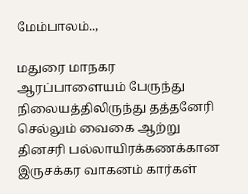மேம்பாலம்..,

மதுரை மாநகர ஆரப்பாளையம் பேருந்து நிலையத்திலிருந்து தத்தனேரி செல்லும் வைகை ஆற்று தினசரி பல்லாயிரக்கணக்கான இருசக்கர வாகனம் கார்கள்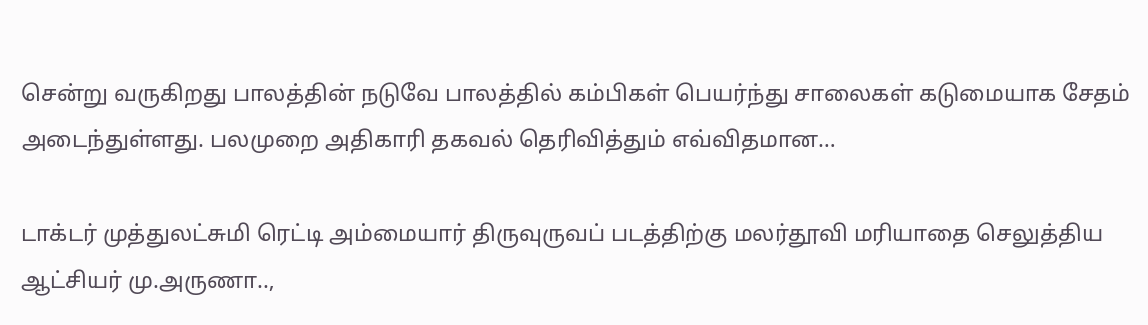சென்று வருகிறது பாலத்தின் நடுவே பாலத்தில் கம்பிகள் பெயர்ந்து சாலைகள் கடுமையாக சேதம் அடைந்துள்ளது. பலமுறை அதிகாரி தகவல் தெரிவித்தும் எவ்விதமான…

டாக்டர் முத்துலட்சுமி ரெட்டி அம்மையார் திருவுருவப் படத்திற்கு மலர்தூவி மரியாதை செலுத்திய ஆட்சியர் மு.அருணா..,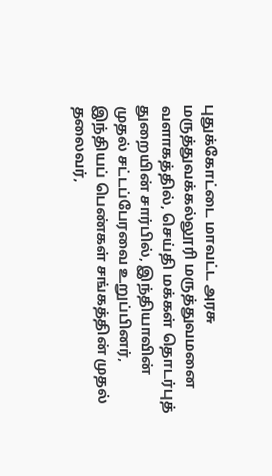புதுக்கோட்டை மாவட்ட அரசு மருத்துவக்கல்லூரி மருத்துவமனை வளாகத்தில், செய்தி மக்கள் தொடர்புத் துறையின் சார்பில், இந்தியாவின் முதல் சட்டப்பேரவை உறுப்பினர், இந்தியப் பெண்கள் சங்கத்தின் முதல் தலைவர்,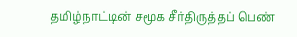தமிழ்நாட்டின் சமூக சீர்திருத்தப் பெண்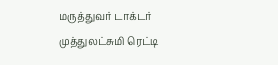மருத்துவர் டாக்டர் முத்துலட்சுமி ரெட்டி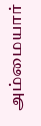அம்மையார்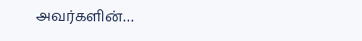அவர்களின்…